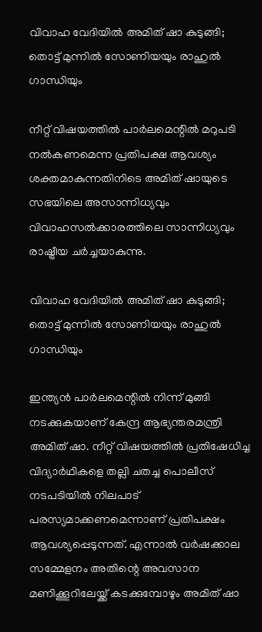വിവാഹ വേദിയില്‍ അമിത് ഷാ കുടുങ്ങി; തൊട്ട് മുന്നില്‍ സോണിയയും രാഹുല്‍ ഗാന്ധിയും

നീറ്റ് വിഷയത്തിൽ പാർലമെന്റിൽ മറുപടി നൽകണമെന്ന പ്രതിപക്ഷ ആവശ്യം ശക്തമാകുന്നതിനിടെ അമിത് ഷായുടെ സഭയിലെ അസാന്നിധ്യവും വിവാഹസൽക്കാരത്തിലെ സാന്നിധ്യവും രാഷ്ട്രീയ ചർച്ചയാകുന്നു.

വിവാഹ വേദിയില്‍ അമിത് ഷാ കുടുങ്ങി; തൊട്ട് മുന്നില്‍ സോണിയയും രാഹുല്‍ ഗാന്ധിയും

ഇന്ത്യന്‍ പാര്‍ലമെന്റില്‍ നിന്ന് മുങ്ങി നടക്കുകയാണ് കേന്ദ്ര ആഭ്യന്തരമന്ത്രി അമിത് ഷാ. നീറ്റ് വിഷയത്തില്‍ പ്രതിഷേധിച്ച വിദ്യാര്‍ഥികളെ തല്ലി ചതച്ച പൊലീസ് നടപടിയില്‍ നിലപാട് പരസ്യമാക്കണമെന്നാണ് പ്രതിപക്ഷം ആവശ്യപ്പെടുന്നത്. എന്നാല്‍ വര്‍ഷക്കാല സമ്മേളനം അതിന്റെ അവസാന മണിക്കൂറിലേയ്ക്ക് കടക്കുമ്പോഴും അമിത് ഷാ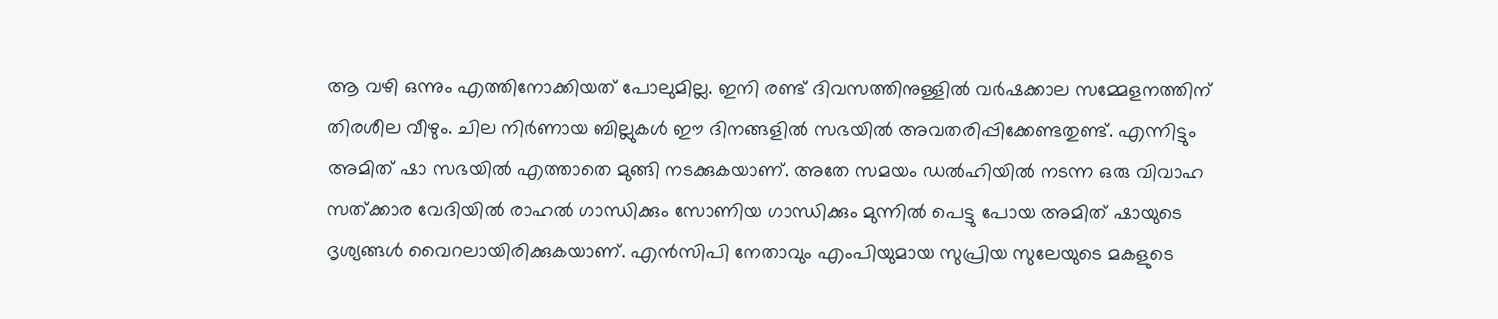ആ വഴി ഒന്നും എത്തിനോക്കിയത് പോലുമില്ല. ഇനി രണ്ട് ദിവസത്തിനുള്ളില്‍ വര്‍ഷക്കാല സമ്മേളനത്തിന് തിരശീല വീഴും. ചില നിര്‍ണായ ബില്ലുകള്‍ ഈ ദിനങ്ങളില്‍ സഭയില്‍ അവതരിപ്പിക്കേണ്ടതുണ്ട്. എന്നിട്ടും അമിത് ഷാ സഭയില്‍ എത്താതെ മുങ്ങി നടക്കുകയാണ്. അതേ സമയം ഡല്‍ഹിയില്‍ നടന്ന ഒരു വിവാഹ സത്ക്കാര വേദിയില്‍ രാഹല്‍ ഗാന്ധിക്കും സോണിയ ഗാന്ധിക്കും മുന്നില്‍ പെട്ടു പോയ അമിത് ഷായുടെ ദൃശ്യങ്ങള്‍ വൈറലായിരിക്കുകയാണ്. എന്‍സിപി നേതാവും എംപിയുമായ സുപ്രിയ സുലേയുടെ മകളുടെ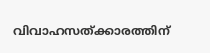വിവാഹസത്ക്കാരത്തിന്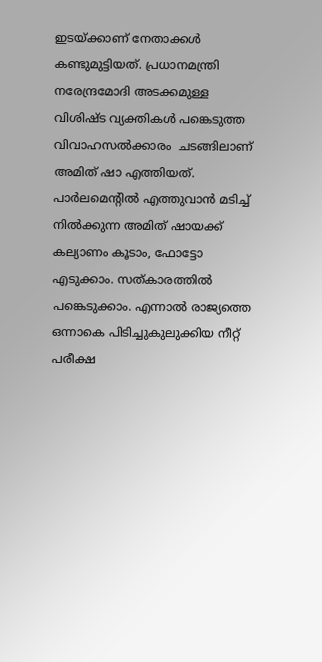ഇടയ്ക്കാണ് നേതാക്കള്‍ കണ്ടുമുട്ടിയത്. പ്രധാനമന്ത്രി നരേന്ദ്രമോദി അടക്കമുള്ള വിശിഷ്ട വ്യക്തികള്‍ പങ്കെടുത്ത വിവാഹസൽക്കാരം  ചടങ്ങിലാണ് അമിത് ഷാ എത്തിയത്. പാര്‍ലമെന്റില്‍ എത്തുവാന്‍ മടിച്ച് നില്‍ക്കുന്ന അമിത് ഷായക്ക് കല്യാണം കൂടാം, ഫോട്ടോ എടുക്കാം. സത്കാരത്തില്‍ പങ്കെടുക്കാം. എന്നാല്‍ രാജ്യത്തെ ഒന്നാകെ പിടിച്ചുകുലുക്കിയ നീറ്റ് പരീക്ഷ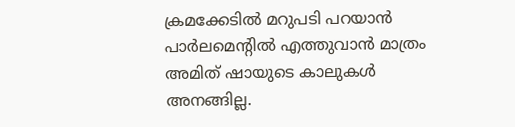ക്രമക്കേടില്‍ മറുപടി പറയാന്‍ പാര്‍ലമെന്റില്‍ എത്തുവാന്‍ മാത്രം അമിത് ഷായുടെ കാലുകള്‍ അനങ്ങില്ല.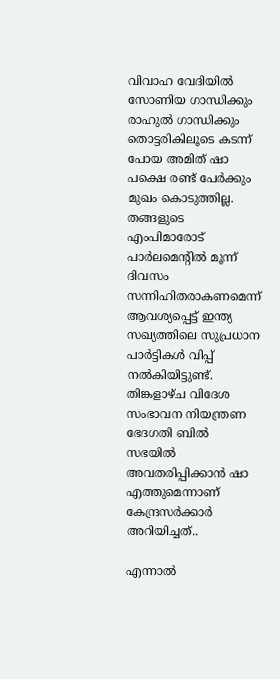വിവാഹ വേദിയില്‍ സോണിയ ഗാന്ധിക്കും രാഹുല്‍ ഗാന്ധിക്കും തൊട്ടരികിലൂടെ കടന്ന് പോയ അമിത് ഷാ  പക്ഷെ രണ്ട് പേര്‍ക്കും മുഖം കൊടുത്തില്ല. തങ്ങളുടെ എംപിമാരോട് പാര്‍ലമെന്റില്‍ മൂന്ന് ദിവസം സന്നിഹിതരാകണമെന്ന് ആവശ്യപ്പെട്ട് ഇന്ത്യ സഖ്യത്തിലെ സുപ്രധാന പാര്‍ട്ടികള്‍ വിപ്പ് നല്‍കിയിട്ടുണ്ട്. തിങ്കളാഴ്ച വിദേശ സംഭാവന നിയന്ത്രണ ഭേദഗതി ബില്‍ സഭയില്‍ അവതരിപ്പിക്കാന്‍ ഷാ എത്തുമെന്നാണ് കേന്ദ്രസര്‍ക്കാര്‍ അറിയിച്ചത്..

എന്നാല്‍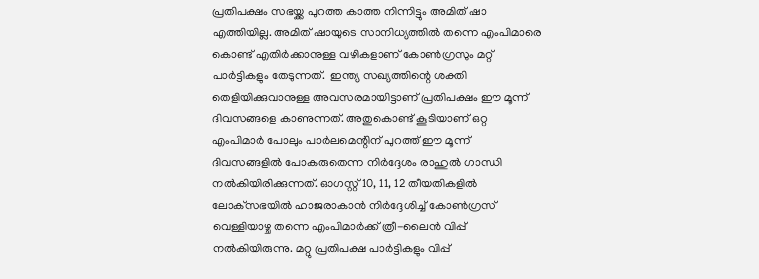പ്രതിപക്ഷം സഭയ്ക്ക പുറത്ത കാത്ത നിന്നിട്ടും അമിത് ഷാ എത്തിയില്ല. അമിത് ഷായുടെ സാനിധ്യത്തില്‍ തന്നെ എംപിമാരെ കൊണ്ട് എതിര്‍ക്കാനുള്ള വഴികളാണ് കോണ്‍ഗ്രസും മറ്റ് പാര്‍ട്ടികളും തേടുന്നത്.  ഇന്ത്യ സഖ്യത്തിന്റെ ശക്തി തെളിയിക്കുവാനുള്ള അവസരമായിട്ടാണ് പ്രതിപക്ഷം ഈ മൂന്ന് ദിവസങ്ങളെ കാണുന്നത്. അതുകൊണ്ട് കൂടിയാണ് ഒറ്റ എംപിമാര്‍ പോലും പാര്‍ലമെന്റിന് പുറത്ത് ഈ മൂന്ന് ദിവസങ്ങളില്‍ പോകരുതെന്ന നിര്‍ദ്ദേശം രാഹുല്‍ ഗാന്ധി നല്‍കിയിരിക്കുന്നത്. ഓഗസ്റ്റ് 10, 11, 12 തീയതികളില്‍ ലോക്‌സഭയില്‍ ഹാജരാകാന്‍ നിര്‍ദ്ദേശിച്ച് കോണ്‍ഗ്രസ് വെള്ളിയാഴ്ച തന്നെ എംപിമാര്‍ക്ക് ത്രീ-ലൈന്‍ വിപ്പ് നല്‍കിയിരുന്നു. മറ്റു പ്രതിപക്ഷ പാര്‍ട്ടികളും വിപ്പ്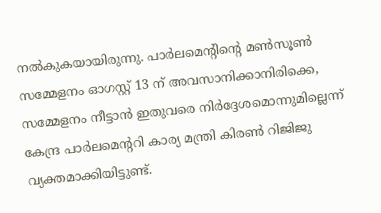നല്‍കുകയായിരുന്നു. പാര്‍ലമെന്റിന്റെ മണ്‍സൂണ്‍ സമ്മേളനം ഓഗസ്റ്റ് 13 ന് അവസാനിക്കാനിരിക്കെ, സമ്മേളനം നീട്ടാന്‍ ഇതുവരെ നിര്‍ദ്ദേശമൊന്നുമില്ലെന്ന് കേന്ദ്ര പാര്‍ലമെന്ററി കാര്യ മന്ത്രി കിരണ്‍ റിജിജു വ്യക്തമാക്കിയിട്ടുണ്ട്.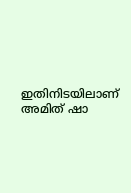ഇതിനിടയിലാണ് അമിത് ഷാ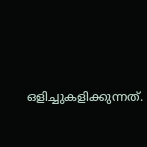ഒളിച്ചുകളിക്കുന്നത്.